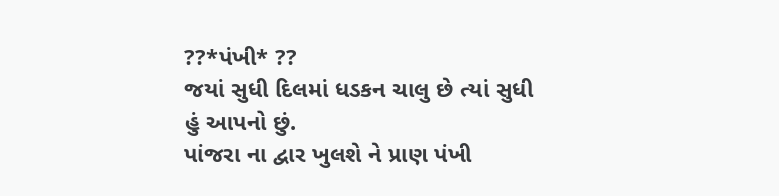??*પંખી* ??
જયાં સુધી દિલમાં ધડકન ચાલુ છે ત્યાં સુધી હું આપનો છું.
પાંજરા ના દ્વાર ખુલશે ને પ્રાણ પંખી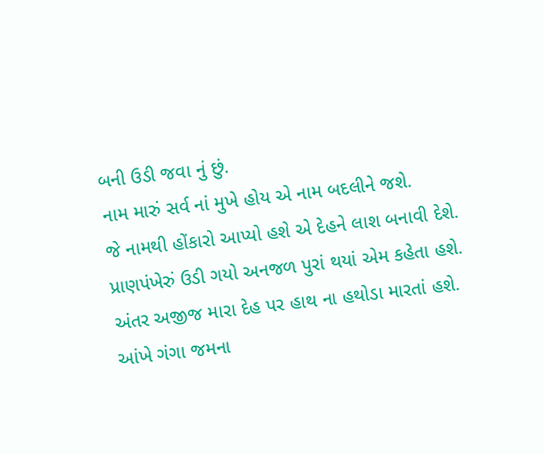બની ઉડી જવા નું છું.
નામ મારું સર્વ નાં મુખે હોય એ નામ બદલીને જશે.
જે નામથી હોંકારો આપ્યો હશે એ દેહને લાશ બનાવી દેશે.
પ્રાણપંખેરું ઉડી ગયો અનજળ પુરાં થયાં એમ કહેતા હશે.
અંતર અજીજ મારા દેહ પર હાથ ના હથોડા મારતાં હશે.
આંખે ગંગા જમના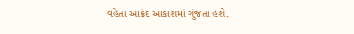વહેતા આક્રંદ આકાશમાં ગુંજતા હશે.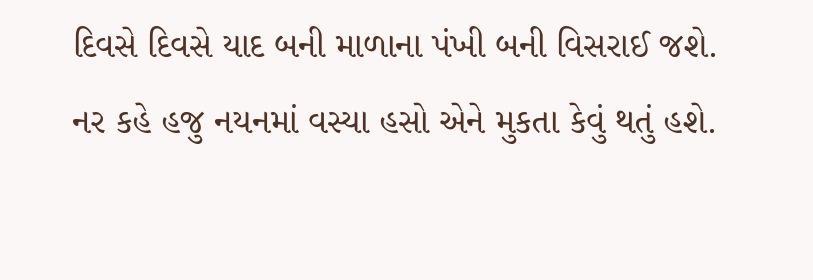દિવસે દિવસે યાદ બની માળાના પંખી બની વિસરાઈ જશે.
નર કહે હજુ નયનમાં વસ્યા હસો એને મુકતા કેવું થતું હશે.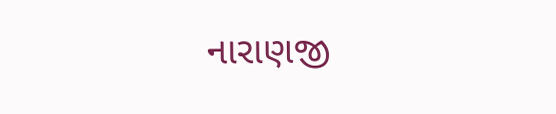નારાણજી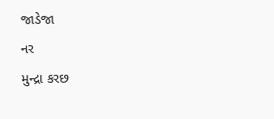જાડેજા
નર
મુન્દ્રા કરછ